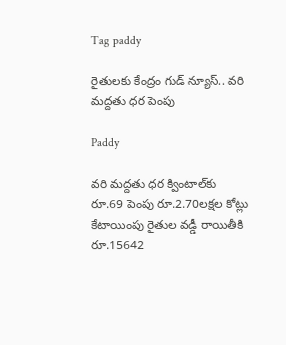Tag paddy

రైతులకు కేంద్రం గుడ్ న్యూస్.. వరి మ‌ద్ద‌తు ధ‌ర పెంపు

Paddy

వ‌రి మ‌ద్ద‌తు ధ‌ర క్వింటాల్‌కు రూ.69 పెంపు రూ.2.70ల‌క్ష‌ల కోట్లు కేటాయింపు రైతుల వ‌డ్డీ రాయితీకి రూ.15642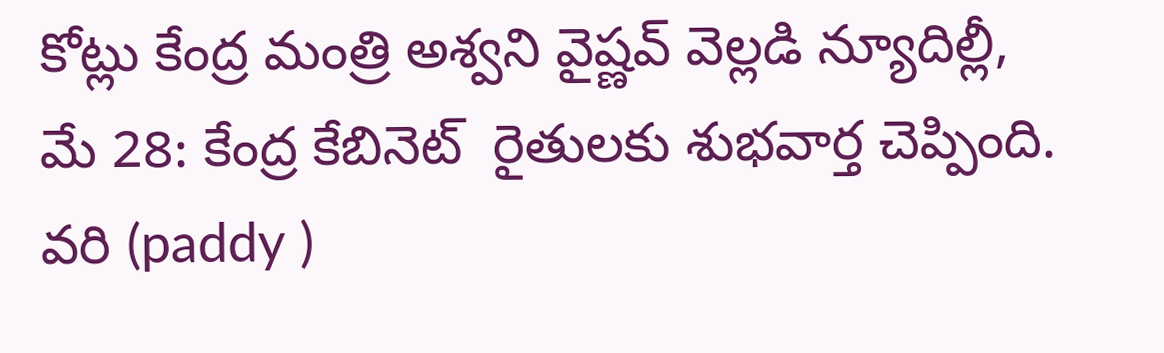కోట్లు కేంద్ర మంత్రి అశ్వ‌ని వైష్ణ‌వ్ వెల్ల‌డి న్యూదిల్లీ, మే 28: కేంద్ర కేబినెట్‌ ‌ రైతులకు శుభవార్త చెప్పింది. వరి (paddy )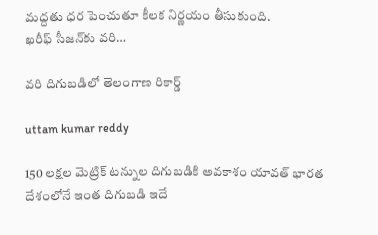మద్దతు ధర పెంచుతూ కీలక నిర్ణయం తీసుకుంది. ఖరీఫ్‌ ‌సీజన్‌కు వరి…

వరి దిగుబడిలో తెలంగాణ‌ రికార్డ్

uttam kumar reddy

150 లక్షల మెట్రిక్ టన్నుల దిగుబడికి అవకాశం యావత్ భారత దేశంలోనే ఇంత దిగుబడి ఇదే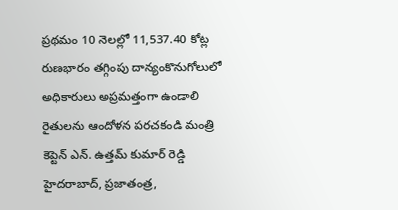ప్ర‌థ‌మం 10 నెలల్లో 11,537.40 కోట్ల రుణభారం తగ్గింపు దాన్యంకొనుగోలులో అధికారులు అప్రమత్తంగా ఉండాలి రైతులను ఆందోళన పరచకండి మంత్రి కెప్టెన్ ఎన్. ఉత్తమ్ కుమార్ రెడ్డి హైద‌రాబాద్‌, ప్ర‌జాతంత్ర‌,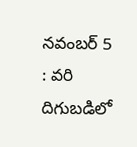న‌వంబ‌ర్ 5 : వరి దిగుబడిలో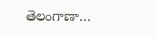తెలంగాణా…